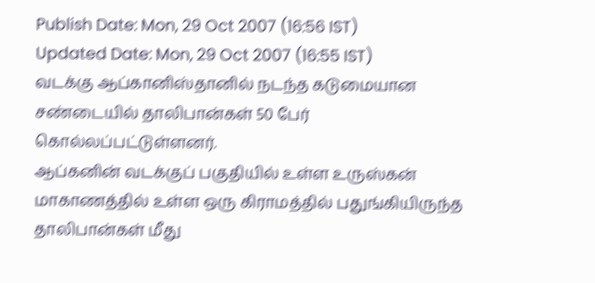Publish Date: Mon, 29 Oct 2007 (16:56 IST)
Updated Date: Mon, 29 Oct 2007 (16:55 IST)
வடக்கு ஆப்கானிஸ்தானில் நடந்த கடுமையான சண்டையில் தாலிபான்கள் 50 பேர் கொல்லப்பட்டுள்ளனர்.
ஆப்கனின் வடக்குப் பகுதியில் உள்ள உருஸ்கன் மாகாணத்தில் உள்ள ஒரு கிராமத்தில் பதுங்கியிருந்த தாலிபான்கள் மீது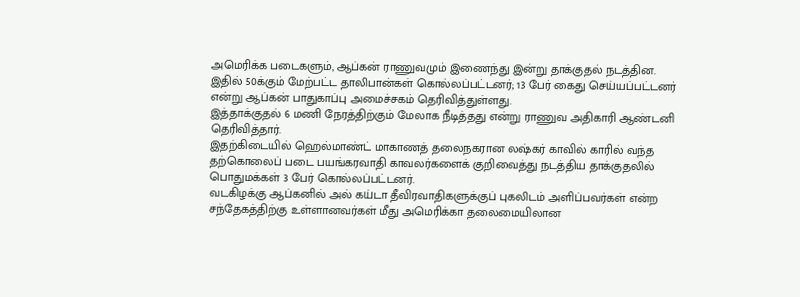அமெரிக்க படைகளும், ஆப்கன் ராணுவமும் இணைந்து இன்று தாக்குதல் நடத்தின.
இதில் 50க்கும் மேற்பட்ட தாலிபான்கள் கொல்லப்பட்டனர்; 13 பேர் கைது செய்யப்பட்டனர் என்று ஆப்கன் பாதுகாப்பு அமைச்சகம் தெரிவித்துள்ளது.
இத்தாக்குதல் 6 மணி நேரத்திற்கும் மேலாக நீடித்தது என்று ராணுவ அதிகாரி ஆண்டனி தெரிவித்தார்.
இதற்கிடையில் ஹெல்மாண்ட் மாகாணத் தலைநகரான லஷ்கர் காவில் காரில் வந்த தற்கொலைப் படை பயங்கரவாதி காவலர்களைக் குறிவைத்து நடத்திய தாக்குதலில் பொதுமக்கள் 3 பேர் கொல்லப்பட்டனர்.
வடகிழக்கு ஆப்கனில் அல் கய்டா தீவிரவாதிகளுக்குப் புகலிடம் அளிப்பவர்கள் என்ற சந்தேகத்திற்கு உள்ளானவர்கள் மீது அமெரிக்கா தலைமையிலான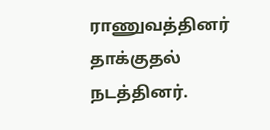ராணுவத்தினர் தாக்குதல் நடத்தினர்.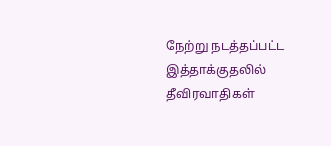நேற்று நடத்தப்பட்ட இத்தாக்குதலில் தீவிரவாதிகள்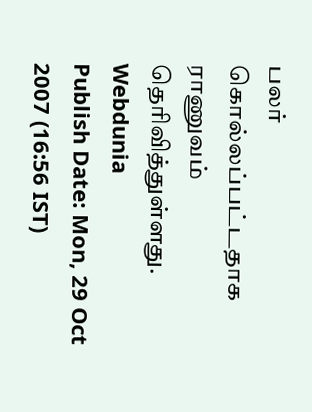பலர் கொல்லப்பட்டதாக ராணுவம் தெரிவித்துள்ளது.
Webdunia
Publish Date: Mon, 29 Oct 2007 (16:56 IST)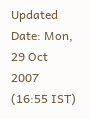Updated Date: Mon, 29 Oct 2007 (16:55 IST)